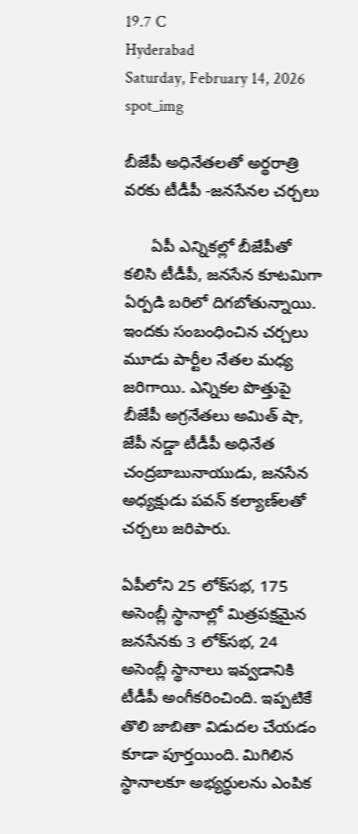19.7 C
Hyderabad
Saturday, February 14, 2026
spot_img

బీజేపీ అధినేతలతో అర్థరాత్రి వరకు టీడీపీ -జనసేనల చర్చలు

      ఏపీ ఎన్నికల్లో బీజేపీతో కలిసి టీడీపీ, జనసేన కూటమిగా ఏర్పడి బరిలో దిగబోతున్నాయి. ఇందకు సంబంధించిన చర్చలు మూడు పార్టీల నేతల మధ్య జరిగాయి. ఎన్నికల పొత్తుపై బీజేపీ అగ్రనేతలు అమిత్‌ షా, జేపీ నడ్డా టీడీపీ అధినేత చంద్రబాబునాయుడు, జనసేన అధ్యక్షుడు పవన్‌ కల్యాణ్‌లతో చర్చలు జరిపారు.

ఏపీలోని 25 లోక్‌సభ, 175 అసెంబ్లీ స్థానాల్లో మిత్రపక్షమైన జనసేనకు 3 లోక్‌సభ, 24 అసెంబ్లీ స్థానాలు ఇవ్వడానికి టీడీపీ అంగీకరించింది. ఇప్పటికే తొలి జాబితా విడుదల చేయడం కూడా పూర్తయింది. మిగిలిన స్థానాలకూ అభ్యర్థులను ఎంపిక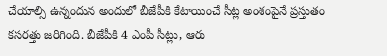చేయాల్సి ఉన్నందున అందులో బీజేపీకి కేటాయించే సీట్ల అంశంపైనే ప్రస్తుతం కసరత్తు జరిగింది. బీజేపీకి 4 ఎంపీ సీట్లు, ఆరు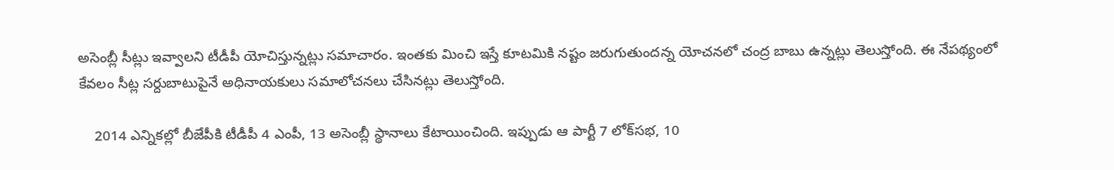అసెంబ్లీ సీట్లు ఇవ్వాలని టీడీపీ యోచిస్తున్నట్లు సమాచారం. ఇంతకు మించి ఇస్తే కూటమికి నష్టం జరుగుతుందన్న యోచనలో చంద్ర బాబు ఉన్నట్లు తెలుస్తోంది. ఈ నేపథ్యంలో కేవలం సీట్ల సర్దుబాటుపైనే అధినాయకులు సమాలోచనలు చేసినట్లు తెలుస్తోంది.

    2014 ఎన్నికల్లో బీజేపీకి టీడీపీ 4 ఎంపీ, 13 అసెంబ్లీ స్థానాలు కేటాయించింది. ఇప్పుడు ఆ పార్టీ 7 లోక్‌సభ, 10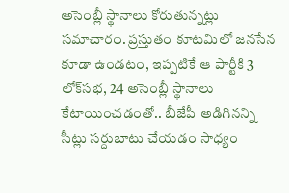అసెంబ్లీ స్థానాలు కోరుతున్నట్లు సమాచారం. ప్రస్తుతం కూటమిలో జనసేన కూడా ఉండటం, ఇప్పటికే ఆ పార్టీకి 3 లోక్‌సభ, 24 అసెంబ్లీ స్థానాలు కేటాయించడంతో.. బీజేపీ అడిగినన్ని సీట్లు సర్దుబాటు చేయడం సాధ్యం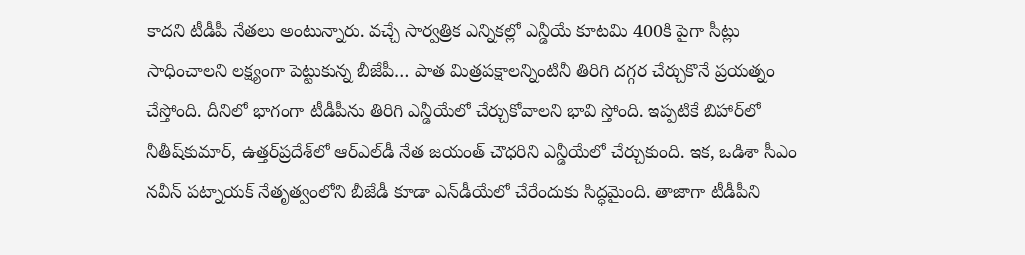కాదని టీడీపీ నేతలు అంటున్నారు. వచ్చే సార్వత్రిక ఎన్నికల్లో ఎన్డీయే కూటమి 400కి పైగా సీట్లు సాధించాలని లక్ష్యంగా పెట్టుకున్న బీజేపీ… పాత మిత్రపక్షాలన్నింటినీ తిరిగి దగ్గర చేర్చుకొనే ప్రయత్నం చేస్తోంది. దీనిలో భాగంగా టీడీపీను తిరిగి ఎన్డీయేలో చేర్చుకోవాలని భావి స్తోంది. ఇప్పటికే బిహార్‌లో నీతీష్‌కుమార్‌, ఉత్తర్‌ప్రదేశ్‌లో ఆర్‌ఎల్‌డీ నేత జయంత్‌ చౌధరిని ఎన్డీయేలో చేర్చుకుంది. ఇక, ఒడిశా సీఎం నవీన్‌ పట్నాయక్‌ నేతృత్వంలోని బీజేడీ కూడా ఎన్‌డీయేలో చేరేందుకు సిద్ధమైంది. తాజాగా టీడీపీని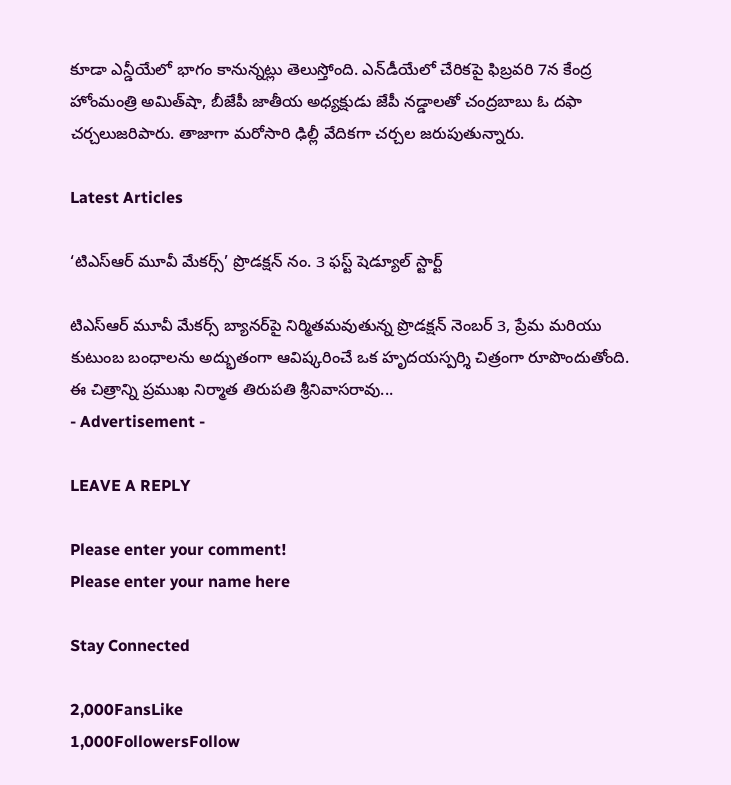కూడా ఎన్డీయేలో భాగం కానున్నట్లు తెలుస్తోంది. ఎన్‌డీయేలో చేరికపై ఫిబ్రవరి 7న కేంద్ర హోంమంత్రి అమిత్‌షా, బీజేపీ జాతీయ అధ్యక్షుడు జేపీ నడ్డాలతో చంద్రబాబు ఓ దఫా చర్చలుజరిపారు. తాజాగా మరోసారి ఢిల్లీ వేదికగా చర్చల జరుపుతున్నారు.

Latest Articles

‘టిఎస్ఆర్ మూవీ మేకర్స్’ ప్రొడక్షన్ నం. 3 ఫస్ట్ షెడ్యూల్ స్టార్ట్

టిఎస్ఆర్ మూవీ మేకర్స్ బ్యానర్‌పై నిర్మితమవుతున్న ప్రొడక్షన్ నెంబర్ 3, ప్రేమ మరియు కుటుంబ బంధాలను అద్భుతంగా ఆవిష్కరించే ఒక హృదయస్పర్శి చిత్రంగా రూపొందుతోంది. ఈ చిత్రాన్ని ప్రముఖ నిర్మాత తిరుపతి శ్రీనివాసరావు...
- Advertisement -

LEAVE A REPLY

Please enter your comment!
Please enter your name here

Stay Connected

2,000FansLike
1,000FollowersFollow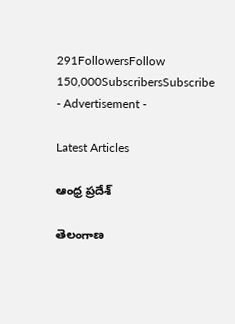291FollowersFollow
150,000SubscribersSubscribe
- Advertisement -

Latest Articles

ఆంధ్ర ప్రదేశ్

తెలంగాణ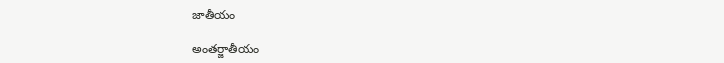జాతీయం

అంతర్జాతీయం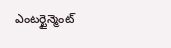ఎంటర్టైన్మెంట్